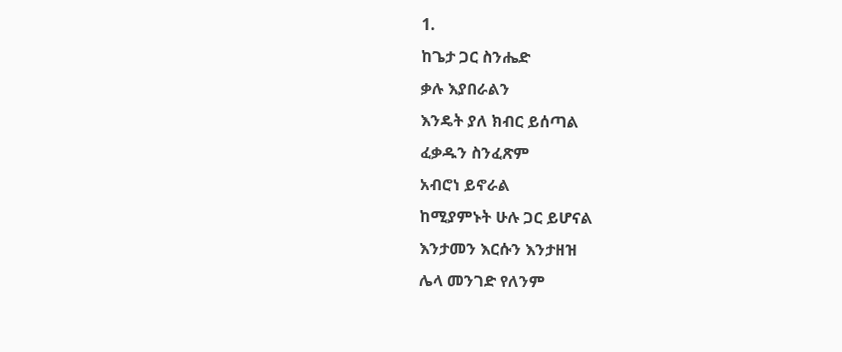1.
ከጌታ ጋር ስንሔድ
ቃሉ እያበራልን
እንዴት ያለ ክብር ይሰጣል
ፈቃዱን ስንፈጽም
አብሮነ ይኖራል
ከሚያምኑት ሁሉ ጋር ይሆናል
እንታመን እርሱን እንታዘዝ
ሌላ መንገድ የለንም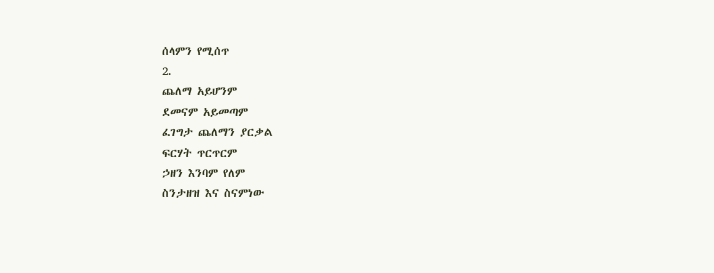ሰላምን የሚሰጥ
2.
ጨለማ አይሆንም
ደመናም አይመጣም
ፈገግታ ጨለማን ያርቃል
ፍርሃት ጥርጥርም
ኃዘን እንባም የለም
ስንታዘዝ እና ስናምነው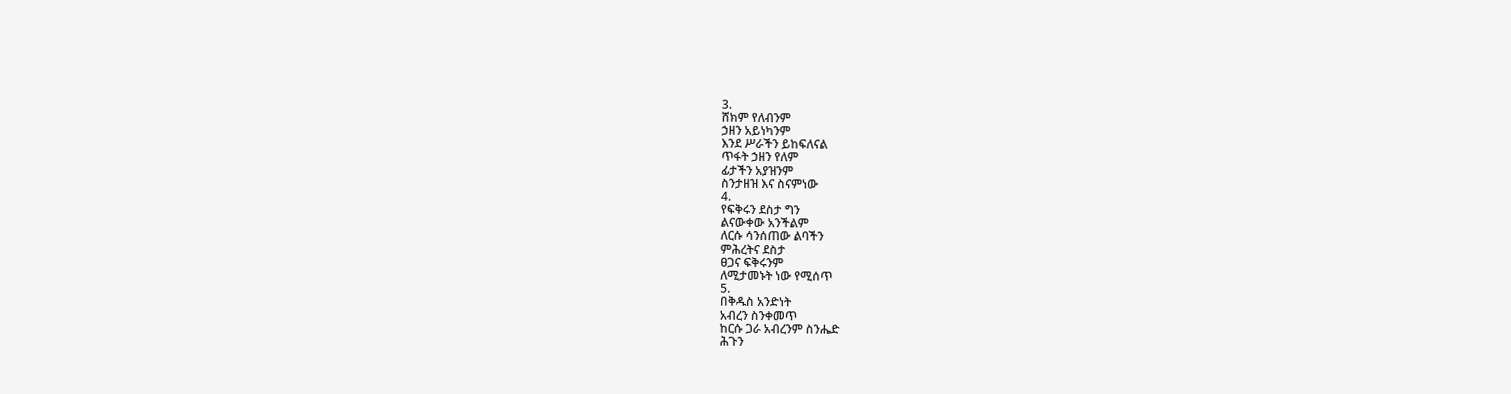3.
ሸክም የለብንም
ኃዘን አይነካንም
እንደ ሥራችን ይከፍለናል
ጥፋት ኃዘን የለም
ፊታችን አያዝንም
ስንታዘዝ እና ስናምነው
4.
የፍቅሩን ደስታ ግን
ልናውቀው አንችልም
ለርሱ ሳንሰጠው ልባችን
ምሕረትና ደስታ
ፀጋና ፍቅሩንም
ለሚታመኑት ነው የሚሰጥ
5.
በቅዱስ አንድነት
አብረን ስንቀመጥ
ከርሱ ጋራ አብረንም ስንሔድ
ሕጉን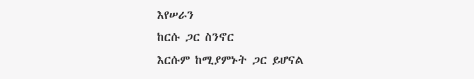እየሠራን
ከርሱ ጋር ስንኖር
እርሱም ከሚያምኑት ጋር ይሆናል